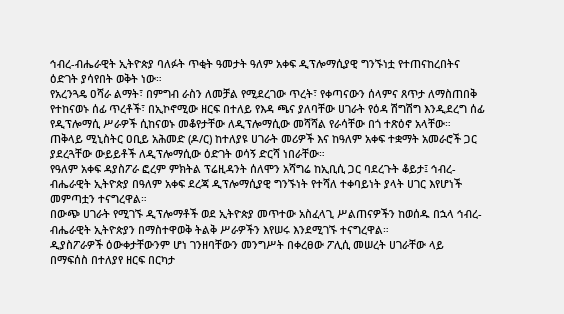ኅብረ-ብሔራዊት ኢትዮጵያ ባለፉት ጥቂት ዓመታት ዓለም አቀፍ ዲፕሎማሲያዊ ግንኙነቷ የተጠናከረበትና ዕድገት ያሳየበት ወቅት ነው።
የአረንጓዴ ዐሻራ ልማት፣ በምግብ ራስን ለመቻል የሚደረገው ጥረት፣ የቀጣናውን ሰላምና ጸጥታ ለማስጠበቅ የተከናወኑ ሰፊ ጥረቶች፣ በኢኮኖሚው ዘርፍ በተለይ የእዳ ጫና ያለባቸው ሀገራት የዕዳ ሽግሽግ እንዲደረግ ሰፊ የዲፕሎማሲ ሥራዎች ሲከናወኑ መቆየታቸው ለዲፕሎማሲው መሻሻል የራሳቸው በጎ ተጽዕኖ አላቸው።
ጠቅላይ ሚኒስትር ዐቢይ አሕመድ (ዶ/ር) ከተለያዩ ሀገራት መሪዎች እና ከዓለም አቀፍ ተቋማት አመራሮች ጋር ያደረጓቸው ውይይቶች ለዲፕሎማሲው ዕድገት ወሳኝ ድርሻ ነበራቸው።
የዓለም አቀፍ ዳያስፖራ ፎረም ምክትል ፕሬዚዳንት ሰለሞን አሻግሬ ከኢቢሲ ጋር ባደረጉት ቆይታ፤ ኅብረ-ብሔራዊት ኢትዮጵያ በዓለም አቀፍ ደረጃ ዲፕሎማሲያዊ ግንኙነት የተሻለ ተቀባይነት ያላት ሀገር እየሆነች መምጣቷን ተናግረዋል።
በውጭ ሀገራት የሚገኙ ዲፕሎማቶች ወደ ኢትዮጵያ መጥተው አስፈላጊ ሥልጠናዎችን ከወሰዱ በኋላ ኅብረ-ብሔራዊት ኢትዮጵያን በማስተዋወቅ ትልቅ ሥራዎችን እየሠሩ እንደሚገኙ ተናግረዋል።
ዲያስፖራዎች ዕውቀታቸውንም ሆነ ገንዘባቸውን መንግሥት በቀረፀው ፖሊሲ መሠረት ሀገራቸው ላይ በማፍሰስ በተለያየ ዘርፍ በርካታ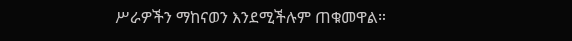ሥራዎችን ማከናወን እንደሚችሉም ጠቁመዋል።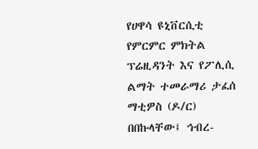የሀዋሳ ዩኒቨርሲቲ የምርምር ምክትል ፕሬዚዳንት እና የፖሊሲ ልማት ተመራማሪ ታፈሰ ማቲዎስ (ዶ/ር) በበኩላቸው፤ ኅብረ-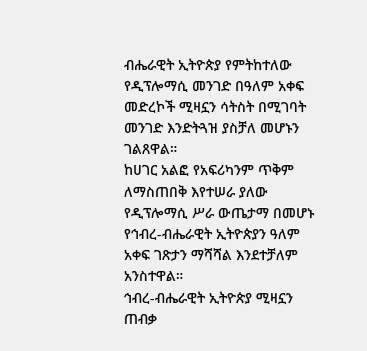ብሔራዊት ኢትዮጵያ የምትከተለው የዲፕሎማሲ መንገድ በዓለም አቀፍ መድረኮች ሚዛኗን ሳትስት በሚገባት መንገድ እንድትጓዝ ያስቻለ መሆኑን ገልጸዋል።
ከሀገር አልፎ የአፍሪካንም ጥቅም ለማስጠበቅ እየተሠራ ያለው የዲፕሎማሲ ሥራ ውጤታማ በመሆኑ የኅብረ-ብሔራዊት ኢትዮጵያን ዓለም አቀፍ ገጽታን ማሻሻል እንደተቻለም አንስተዋል።
ኅብረ-ብሔራዊት ኢትዮጵያ ሚዛኗን ጠብቃ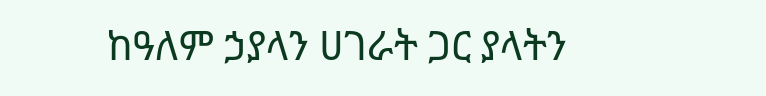ከዓለም ኃያላን ሀገራት ጋር ያላትን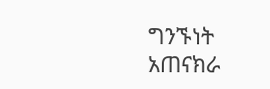ግንኙነት አጠናክራ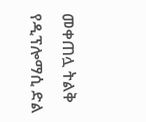መቀጠሏ ትልቅ የዲፕሎማሲ ድል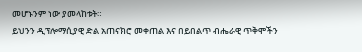መሆኑንም ነው ያመላከቱት።
ይህንን ዲፕሎማሲያዊ ድል አጠናክሮ መቀጠል እና በይበልጥ ብሔራዊ ጥቅሞችን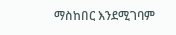ማስከበር እንደሚገባም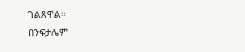ገልጸዋል።
በንፍታሌም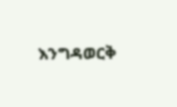እንግዳወርቅ